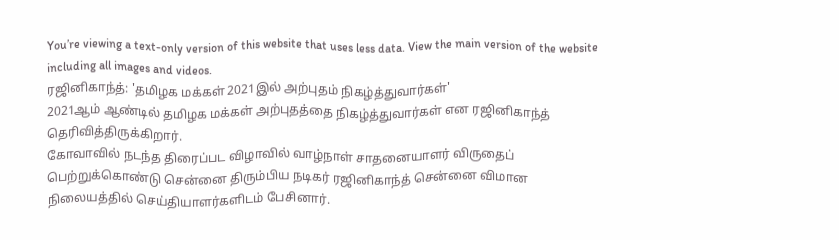You’re viewing a text-only version of this website that uses less data. View the main version of the website including all images and videos.
ரஜினிகாந்த்: 'தமிழக மக்கள் 2021இல் அற்புதம் நிகழ்த்துவார்கள்'
2021ஆம் ஆண்டில் தமிழக மக்கள் அற்புதத்தை நிகழ்த்துவார்கள் என ரஜினிகாந்த் தெரிவித்திருக்கிறார்.
கோவாவில் நடந்த திரைப்பட விழாவில் வாழ்நாள் சாதனையாளர் விருதைப் பெற்றுக்கொண்டு சென்னை திரும்பிய நடிகர் ரஜினிகாந்த் சென்னை விமான நிலையத்தில் செய்தியாளர்களிடம் பேசினார்.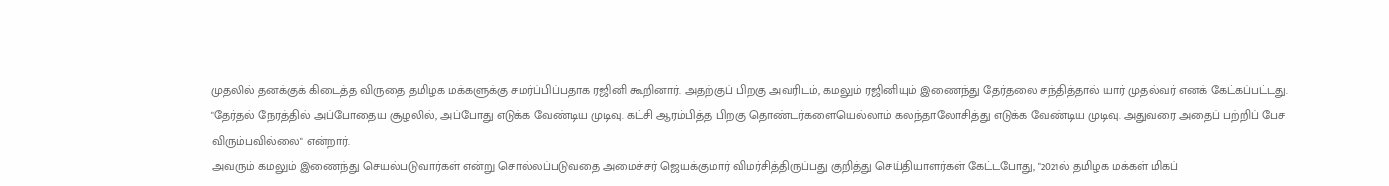முதலில் தனக்குக் கிடைத்த விருதை தமிழக மக்களுக்கு சமர்ப்பிப்பதாக ரஜினி கூறினார். அதற்குப் பிறகு அவரிடம், கமலும் ரஜினியும் இணைந்து தேர்தலை சந்தித்தால் யார் முதல்வர் எனக் கேட்கப்பட்டது.
"தேர்தல் நேரத்தில் அப்போதைய சூழலில், அப்போது எடுக்க வேண்டிய முடிவு. கட்சி ஆரம்பித்த பிறகு தொண்டர்களையெல்லாம் கலந்தாலோசித்து எடுக்க வேண்டிய முடிவு. அதுவரை அதைப் பற்றிப் பேச விரும்பவில்லை" என்றார்.
அவரும் கமலும் இணைந்து செயல்படுவார்கள் என்று சொல்லப்படுவதை அமைச்சர் ஜெயக்குமார் விமர்சித்திருப்பது குறித்து செய்தியாளர்கள் கேட்டபோது, "2021ல் தமிழக மக்கள் மிகப்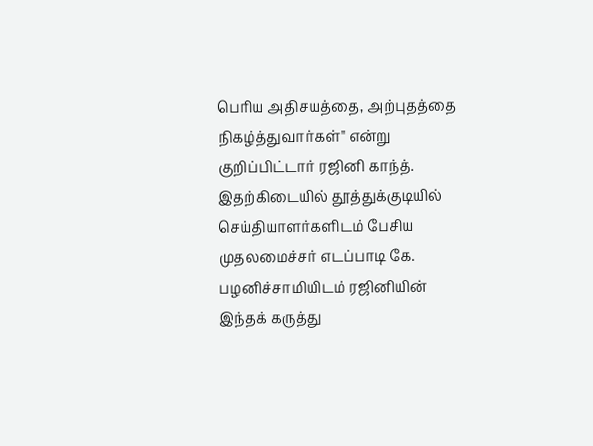பெரிய அதிசயத்தை, அற்புதத்தை நிகழ்த்துவார்கள்" என்று குறிப்பிட்டார் ரஜினி காந்த்.
இதற்கிடையில் தூத்துக்குடியில் செய்தியாளர்களிடம் பேசிய முதலமைச்சர் எடப்பாடி கே. பழனிச்சாமியிடம் ரஜினியின் இந்தக் கருத்து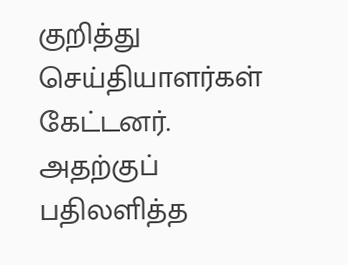குறித்து செய்தியாளர்கள் கேட்டனர்.
அதற்குப் பதிலளித்த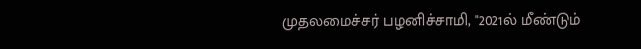முதலமைச்சர் பழனிச்சாமி, "2021ல் மீண்டும்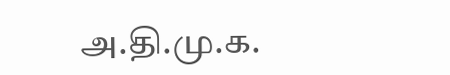அ.தி.மு.க.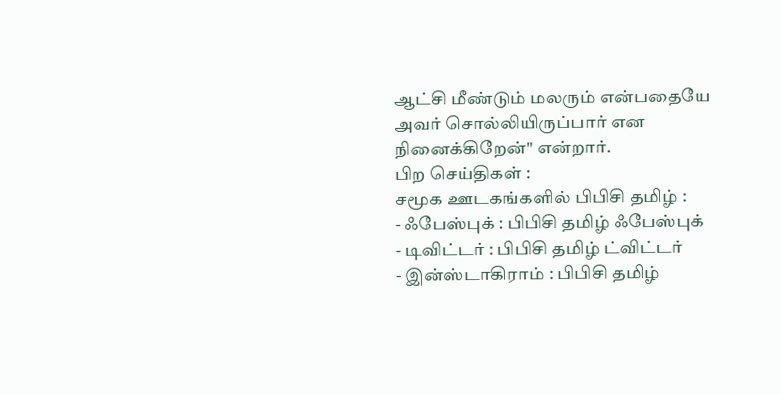ஆட்சி மீண்டும் மலரும் என்பதையே அவர் சொல்லியிருப்பார் என நினைக்கிறேன்" என்றார்.
பிற செய்திகள் :
சமூக ஊடகங்களில் பிபிசி தமிழ் :
- ஃபேஸ்புக் : பிபிசி தமிழ் ஃபேஸ்புக்
- டிவிட்டர் : பிபிசி தமிழ் ட்விட்டர்
- இன்ஸ்டாகிராம் : பிபிசி தமிழ்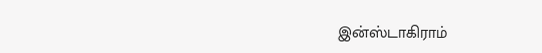இன்ஸ்டாகிராம்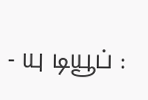- யு டியூப் :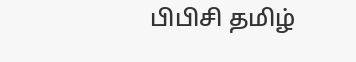பிபிசி தமிழ்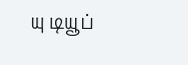யு டியூப்